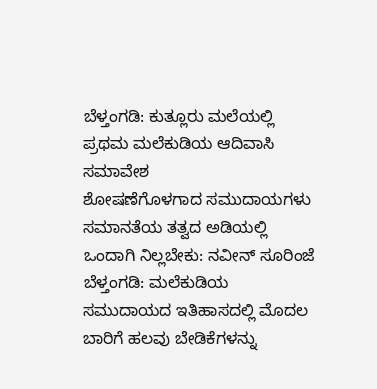ಬೆಳ್ತಂಗಡಿ: ಕುತ್ಲೂರು ಮಲೆಯಲ್ಲಿ ಪ್ರಥಮ ಮಲೆಕುಡಿಯ ಆದಿವಾಸಿ ಸಮಾವೇಶ
ಶೋಷಣೆಗೊಳಗಾದ ಸಮುದಾಯಗಳು ಸಮಾನತೆಯ ತತ್ವದ ಅಡಿಯಲ್ಲಿ ಒಂದಾಗಿ ನಿಲ್ಲಬೇಕು: ನವೀನ್ ಸೂರಿಂಜೆ ಬೆಳ್ತಂಗಡಿ: ಮಲೆಕುಡಿಯ ಸಮುದಾಯದ ಇತಿಹಾಸದಲ್ಲಿ ಮೊದಲ ಬಾರಿಗೆ ಹಲವು ಬೇಡಿಕೆಗಳನ್ನು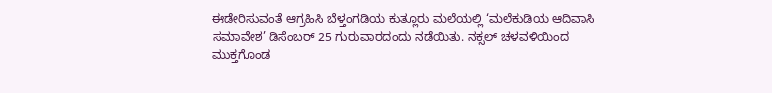ಈಡೇರಿಸುವಂತೆ ಆಗ್ರಹಿಸಿ ಬೆಳ್ತಂಗಡಿಯ ಕುತ್ಲೂರು ಮಲೆಯಲ್ಲಿ ‘ಮಲೆಕುಡಿಯ ಆದಿವಾಸಿ ಸಮಾವೇಶ’ ಡಿಸೆಂಬರ್ 25 ಗುರುವಾರದಂದು ನಡೆಯಿತು. ನಕ್ಸಲ್ ಚಳವಳಿಯಿಂದ ಮುಕ್ತಗೊಂಡ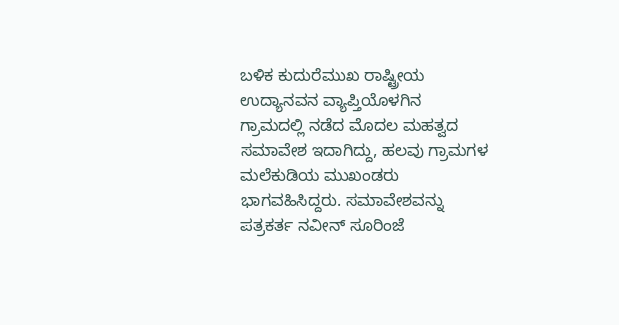ಬಳಿಕ ಕುದುರೆಮುಖ ರಾಷ್ಟ್ರೀಯ ಉದ್ಯಾನವನ ವ್ಯಾಪ್ತಿಯೊಳಗಿನ ಗ್ರಾಮದಲ್ಲಿ ನಡೆದ ಮೊದಲ ಮಹತ್ವದ ಸಮಾವೇಶ ಇದಾಗಿದ್ದು, ಹಲವು ಗ್ರಾಮಗಳ ಮಲೆಕುಡಿಯ ಮುಖಂಡರು ಭಾಗವಹಿಸಿದ್ದರು. ಸಮಾವೇಶವನ್ನು ಪತ್ರಕರ್ತ ನವೀನ್ ಸೂರಿಂಜೆ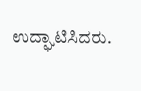ಉದ್ಘಾಟಿಸಿದರು.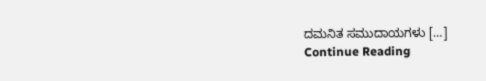ದಮನಿತ ಸಮುದಾಯಗಳು […]
Continue Reading